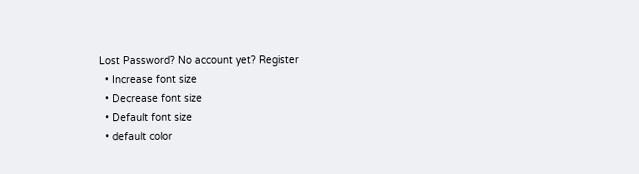Lost Password? No account yet? Register
  • Increase font size
  • Decrease font size
  • Default font size
  • default color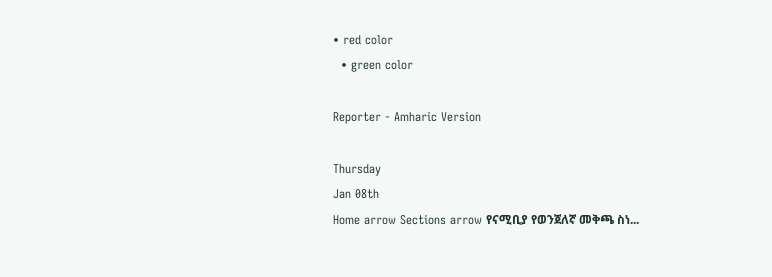• red color
  • green color

Reporter - Amharic Version

Thursday
Jan 08th
Home arrow Sections arrow የናሚቢያ የወንጀለኛ መቅጫ ስነ...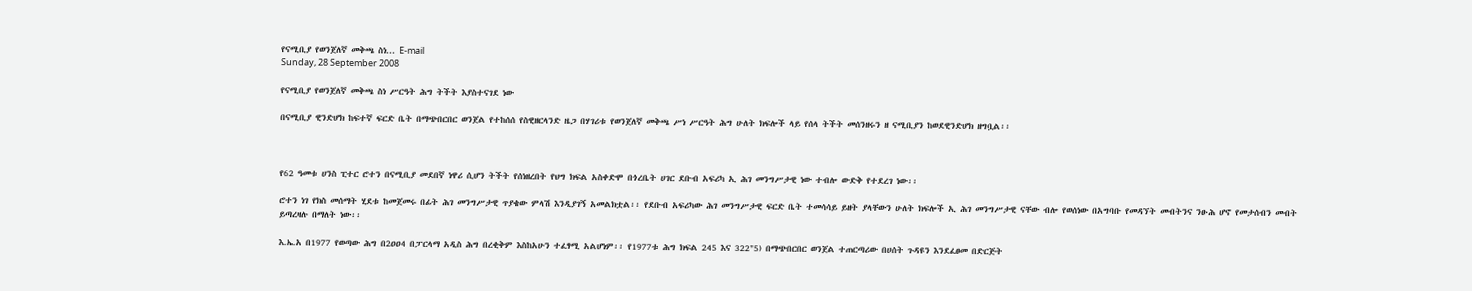የናሚቢያ የወንጀለኛ መቅጫ ስነ... E-mail
Sunday, 28 September 2008

የናሚቢያ የወንጀለኛ መቅጫ ስነ ሥርዓት ሕግ ትችት እያስተናገደ ነው

በናሚቢያ ዊንድሆክ ከፍተኛ ፍርድ ቤት በማጭበርበር ወንጀል የተከሰሰ የስዊዘርላንድ ዜጋ በሃገሪቱ የወንጀለኛ መቅጫ ሥነ ሥርዓት ሕግ ሁለት ክፍሎች ላይ የሰላ ትችት መሰንዘሩን ዘ ናሚቢያን ከወደዊንድሆክ ዘግቧል፡፡



የ62 ዓመቱ ሀንስ ፒተር ሮተን በናሚቢያ መደበኛ ነዋሪ ሲሆን ትችት የሰነዘረበት የህግ ክፍል አስቀድሞ በጎረቤት ሀገር ደቡብ አፍሪካ ኢ ሕገ መንግሥታዊ ነው ተብሎ ውድቅ የተደረገ ነው፡፡

ሮተን ነገ የክስ መሰማት ሂደቱ ከመጀመሩ በፊት ሕገ መንግሥታዊ ጥያቄው ምላሽ እንዲያገኝ አመልክቷል፡፡ የደቡብ አፍሪካው ሕገ መንግሥታዊ ፍርድ ቤት ተመሳሳይ ይዘት ያላቸውን ሁለት ክፍሎች ኢ ሕገ መንግሥታዊ ናቸው ብሎ የወሰነው በአግባቡ የመዳኘት መብትንና ንፁሕ ሆኖ የመታሰብን መብት ይጣረዛሉ በማለት ነው፡፡

እ.ኤ.አ በ1977 የወጣው ሕግ በ2ዐዐ4 በፓርላማ አዲስ ሕግ በረቂቅም እስከአሁን ተፈፃሚ አልሆነም፡፡ የ1977ቱ ሕግ ክፍል 245 እና 322"5) በማጭበርበር ወንጀል ተጠርጣሪው በሀሰት ጉዳዩን እንደፈፀመ በድርጅት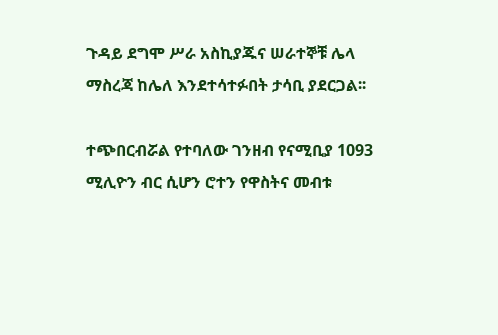ጉዳይ ደግሞ ሥራ አስኪያጁና ሠራተኞቹ ሌላ ማስረጃ ከሌለ እንደተሳተፉበት ታሳቢ ያደርጋል፡፡

ተጭበርብሯል የተባለው ገንዘብ የናሚቢያ 1093 ሚሊዮን ብር ሲሆን ሮተን የዋስትና መብቱ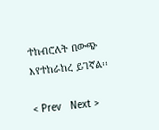ተከብሮለት በውጭ እየተከራከረ ይገኛል፡፡

< Prev   Next >